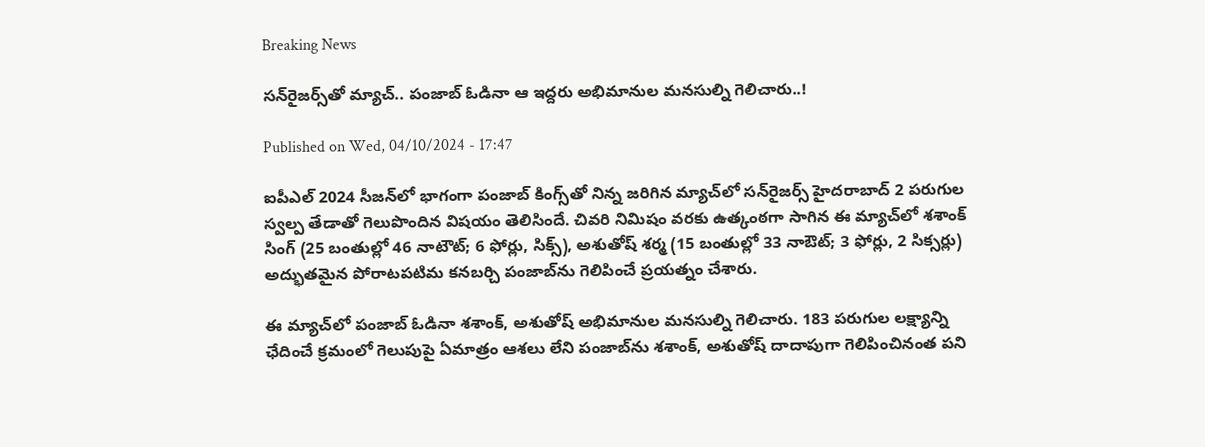Breaking News

సన్‌రైజర్స్‌తో మ్యాచ్‌.. పంజాబ్‌ ఓడినా ఆ ఇద్దరు అభిమానుల మనసుల్ని గెలిచారు..!

Published on Wed, 04/10/2024 - 17:47

ఐపీఎల్‌ 2024 సీజన్‌లో భాగంగా పంజాబ్‌ కింగ్స్‌తో నిన్న జరిగిన మ్యాచ్‌లో సన్‌రైజర్స్‌ హైదరాబాద్‌ 2 పరుగుల స్వల్ప తేడాతో గెలుపొందిన విషయం తెలిసిందే. చివరి నిమిషం వరకు ఉత్కంఠగా సాగిన ఈ మ్యాచ్‌లో శశాంక్‌ సింగ్‌ (25 బంతుల్లో 46 నాటౌట్‌; 6 ఫోర్లు, సిక్స్‌), అశుతోష్‌ శర్మ (15 బంతుల్లో 33 నాఔట్‌; 3 ఫోర్లు, 2 సిక్సర్లు) అద్భుతమైన పోరాటపటిమ కనబర్చి పంజాబ్‌ను గెలిపించే ప్రయత్నం చేశారు.

ఈ మ్యాచ్‌లో పంజాబ్‌ ఓడినా శశాంక్‌, అశుతోష్‌ అభిమానుల మనసుల్ని గెలిచారు. 183 పరుగుల లక్ష్యాన్ని ఛేదించే క్రమంలో గెలుపుపై ఏమాత్రం ఆశలు లేని పంజాబ్‌ను శశాంక్‌, అశుతోష్‌ దాదాపుగా గెలిపించినంత పని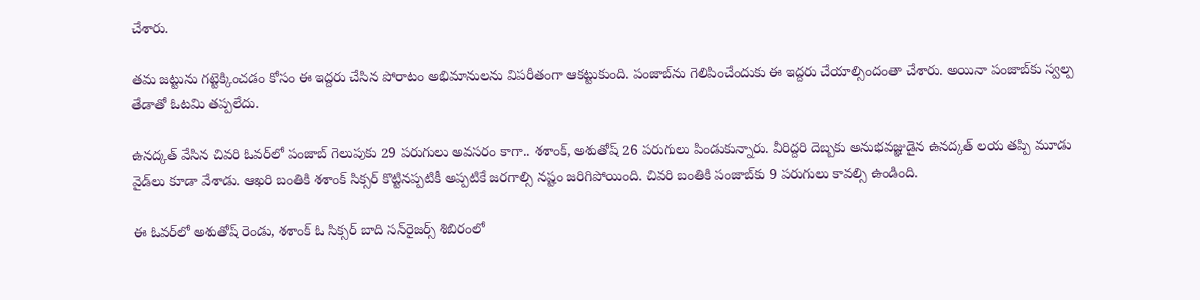చేశారు.

తమ జట్టును గట్టెక్కించడం కోసం ఈ ఇద్దరు చేసిన పోరాటం అభిమానులను విపరీతంగా ఆకట్టుకుంది. పంజాబ్‌ను గెలిపించేందుకు ఈ ఇద్దరు చేయాల్సిందంతా చేశారు. అయినా పంజాబ్‌కు స్వల్ప తేడాతో ఓటమి తప్పలేదు.

ఉనద్కత్‌ వేసిన చివరి ఓవర్‌లో పంజాబ్‌ గెలుపుకు 29 పరుగులు అవసరం కాగా.. శశాంక్‌, అశుతోష్‌ 26 పరుగులు పిండుకున్నారు. వీరిద్దరి దెబ్బకు అనుభవజ్ఞుడైన ఉనద్కత్‌ లయ తప్పి మూడు వైడ్‌లు కూడా వేశాడు. ఆఖరి బంతికి శశాంక్‌ సిక్సర్‌ కొట్టినప్పటికీ అప్పటికే జరగాల్సి నష్టం జరిగిపోయింది. చివరి బంతికి పంజాబ్‌కు 9 పరుగులు కావల్సి ఉండింది.

ఈ ఓవర్‌లో అశుతోష్‌ రెండు, శశాంక్‌ ఓ సిక్సర్‌ బాది సన్‌రైజర్స్‌ శిబిరంలో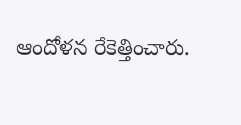ఆందోళన రేకెత్తించారు.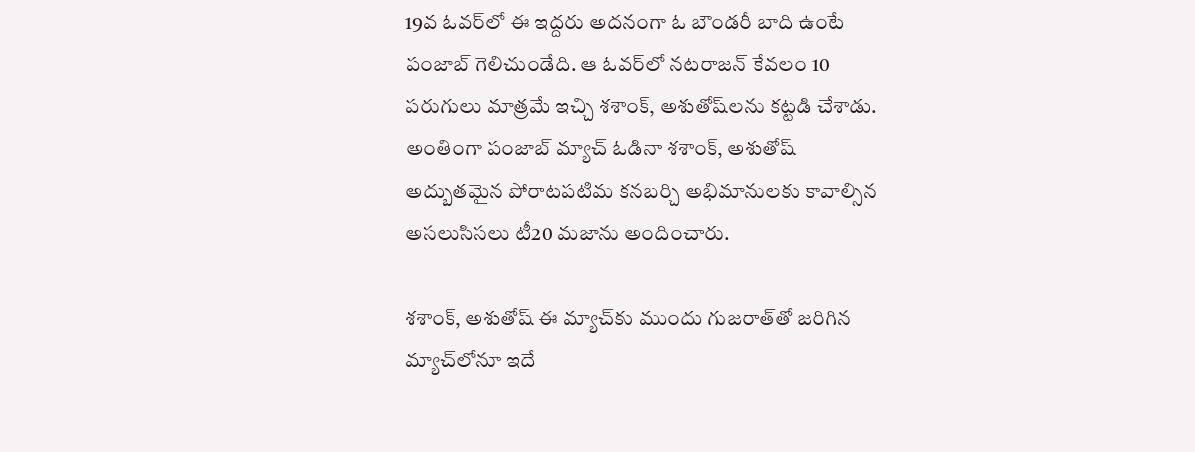19వ ఓవర్‌లో ఈ ఇద్దరు అదనంగా ఓ బౌండరీ బాది ఉంటే పంజాబ్‌ గెలిచుండేది. ఆ ఓవర్‌లో నటరాజన్‌ కేవలం 10 పరుగులు మాత్రమే ఇచ్చి శశాంక్‌, అశుతోష్‌లను కట్టడి చేశాడు. అంతింగా పంజాబ్‌ మ్యాచ్‌ ఓడినా శశాంక్‌, అశుతోష్‌ అద్బుతమైన పోరాటపటిమ కనబర్చి అభిమానులకు కావాల్సిన అసలుసిసలు టీ20 మజాను అందించారు.

శశాంక్‌, అశుతోష్‌ ఈ మ్యాచ్‌కు ముందు గుజరాత్‌తో జరిగిన మ్యాచ్‌లోనూ ఇదే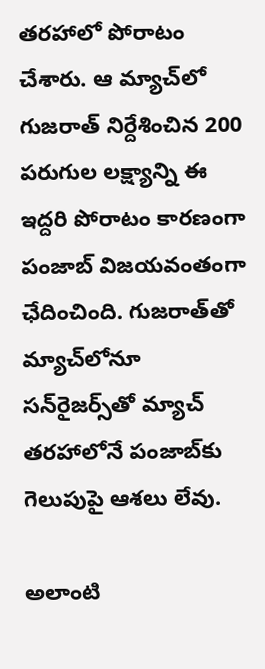తరహాలో పోరాటం చేశారు. ఆ మ్యాచ్‌లో గుజరాత్‌ నిర్దేశించిన 200 పరుగుల లక్ష్యాన్ని ఈ ఇద్దరి పోరాటం కారణంగా పంజాబ్‌ విజయవంతంగా ఛేదించింది. గుజరాత్‌తో మ్యాచ్‌లోనూ సన్‌రైజర్స్‌తో మ్యాచ్‌ తరహాలోనే పంజాబ్‌కు గెలుపుపై ఆశలు లేవు.

అలాంటి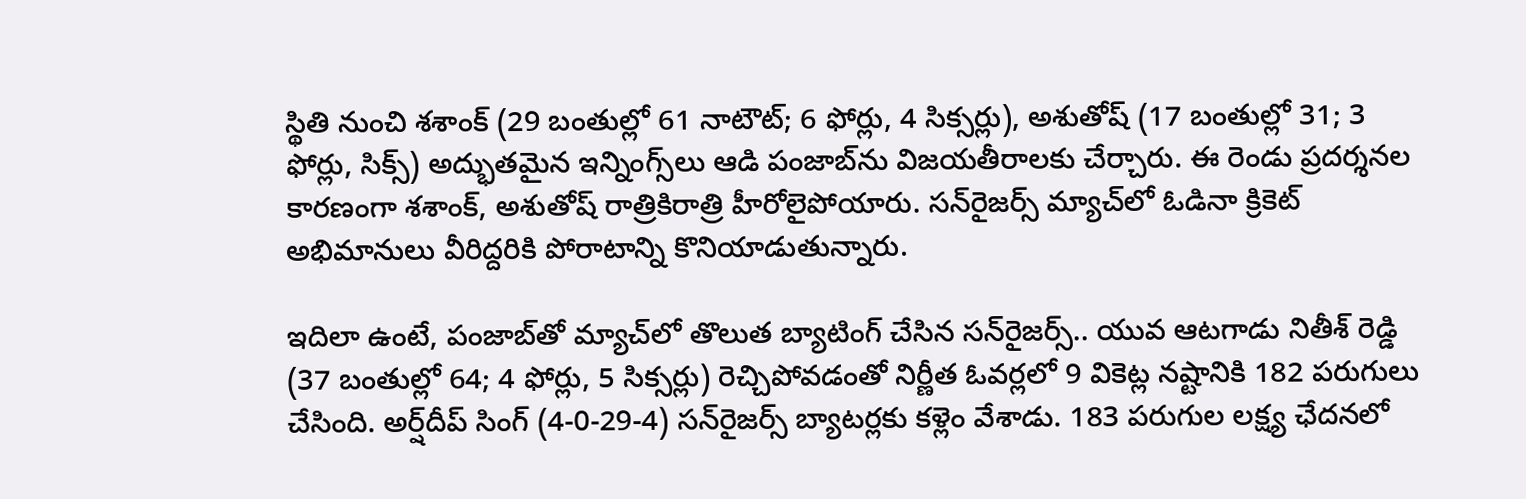స్థితి నుంచి శశాంక్‌ (29 బంతుల్లో 61 నాటౌట్‌; 6 ఫోర్లు, 4 సిక్సర్లు), అశుతోష్‌ (17 బంతుల్లో 31; 3 ఫోర్లు, సిక్స్‌) అద్భుతమైన ఇన్నింగ్స్‌లు ఆడి పంజాబ్‌ను విజయతీరాలకు చేర్చారు. ఈ రెండు ప్రదర్శనల కారణంగా శశాంక్‌, అశుతోష్‌ రాత్రికిరాత్రి హీరోలైపోయారు. సన్‌రైజర్స్‌ మ్యాచ్‌లో ఓడినా క్రికెట్‌ అభిమానులు వీరిద్దరికి పోరాటాన్ని కొనియాడుతున్నారు.

ఇదిలా ఉంటే, పంజాబ్‌తో మ్యాచ్‌లో తొలుత బ్యాటింగ్‌ చేసిన సన్‌రైజర్స్‌.. యువ ఆటగాడు నితీశ్‌ రెడ్డి (37 బంతుల్లో 64; 4 ఫోర్లు, 5 సిక్సర్లు) రెచ్చిపోవడంతో నిర్ణీత ఓవర్లలో 9 వికెట్ల నష్టానికి 182 పరుగులు చేసింది. అర్ష్‌దీప్‌ సింగ్‌ (4-0-29-4) సన్‌రైజర్స్‌ బ్యాటర్లకు కళ్లెం వేశాడు. 183 పరుగుల లక్ష్య ఛేదనలో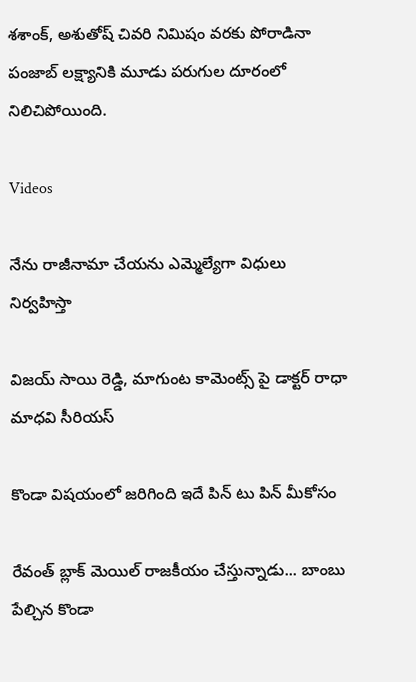శశాంక్‌, అశుతోష్‌ చివరి నిమిషం వరకు పోరాడినా పంజాబ్‌ లక్ష్యానికి మూడు పరుగుల దూరంలో నిలిచిపోయింది.

Videos

నేను రాజీనామా చేయను ఎమ్మెల్యేగా విధులు నిర్వహిస్తా

విజయ్ సాయి రెడ్డి, మాగుంట కామెంట్స్ పై డాక్టర్ రాధా మాధవి సీరియస్

కొండా విషయంలో జరిగింది ఇదే పిన్ టు పిన్ మీకోసం

రేవంత్ బ్లాక్ మెయిల్ రాజకీయం చేస్తున్నాడు... బాంబు పేల్చిన కొండా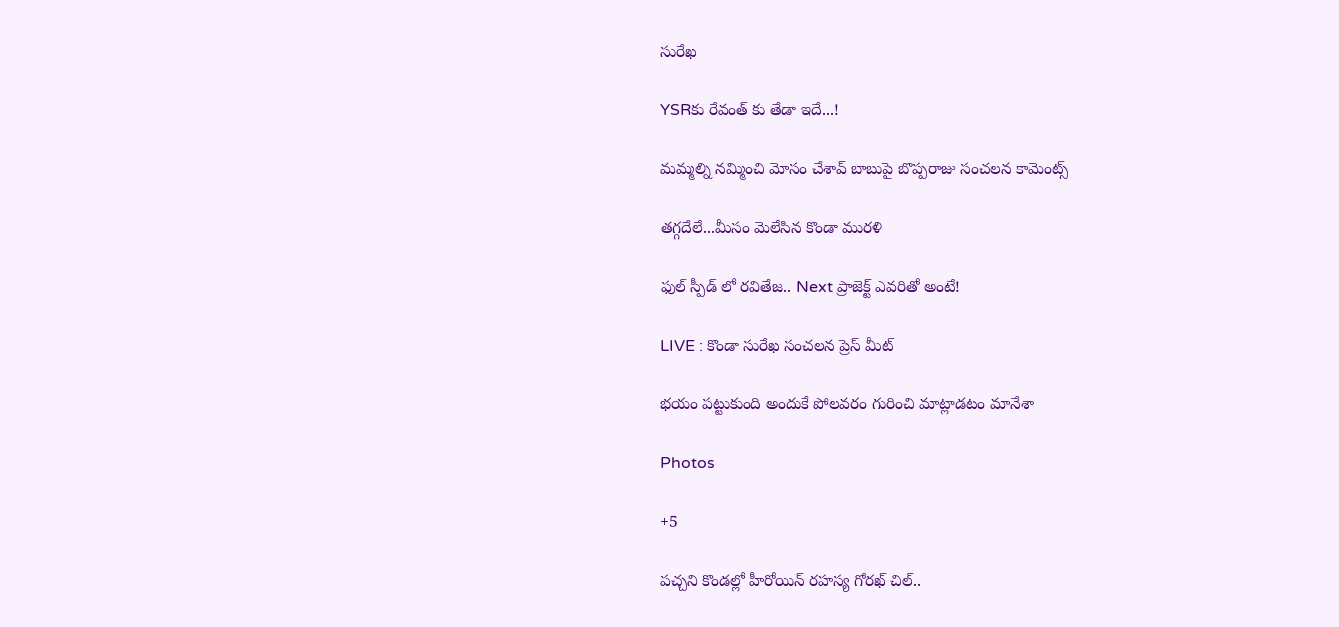సురేఖ

YSRకు రేవంత్ కు తేడా ఇదే...!

మమ్మల్ని నమ్మించి మోసం చేశావ్ బాబుపై బొప్పరాజు సంచలన కామెంట్స్

తగ్గదేలే...మీసం మెలేసిన కొండా మురళి

ఫుల్ స్పీడ్ లో రవితేజ.. Next ప్రాజెక్ట్ ఎవరితో అంటే!

LIVE : కొండా సురేఖ సంచలన ప్రెస్ మీట్

భయం పట్టుకుంది అందుకే పోలవరం గురించి మాట్లాడటం మానేశా

Photos

+5

పచ్చని కొండల్లో హీరోయిన్ రహస్య గోరఖ్ చిల్..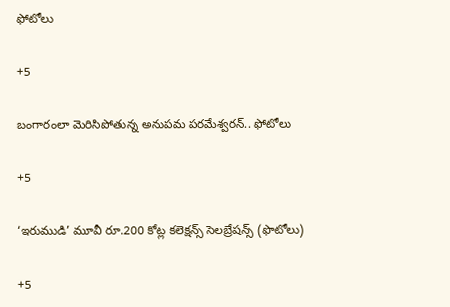ఫోటోలు

+5

బంగారంలా మెరిసిపోతున్న అనుపమ పరమేశ్వరన్.. ఫోటోలు

+5

‘ఇరుముడి’ మూవీ రూ.200 కోట్ల కలెక్షన్స్ సెలబ్రేషన్స్ (ఫొటోలు)

+5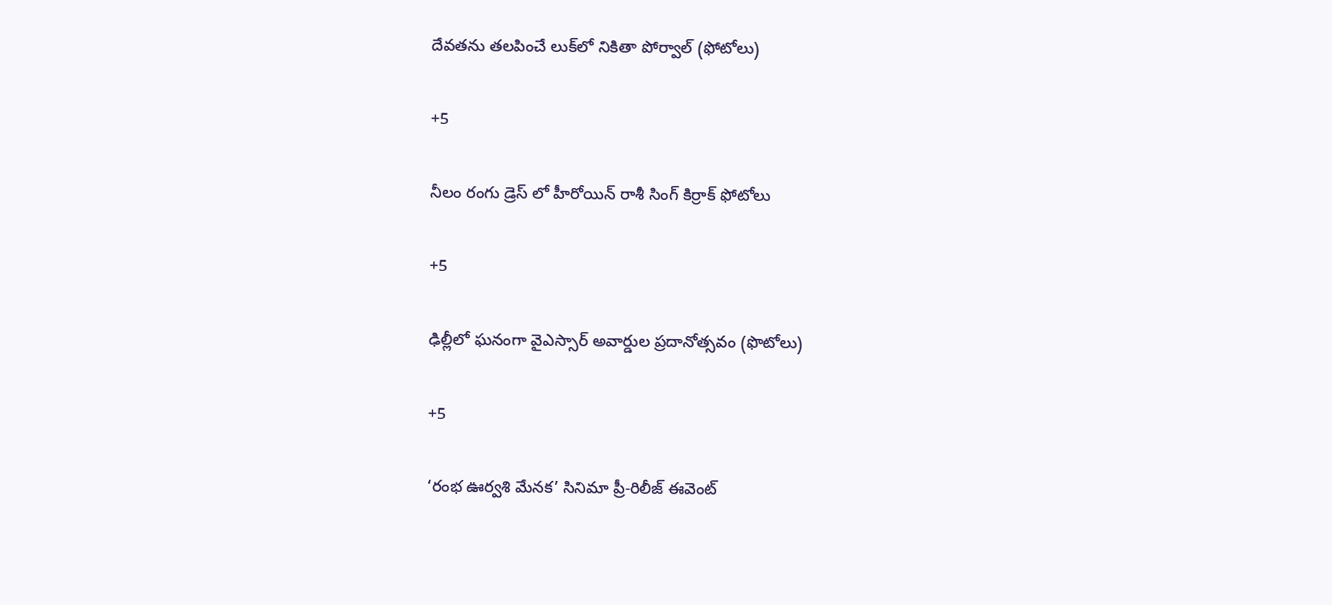దేవతను తలపించే లుక్‌లో నికితా పోర్వాల్‌ (ఫోటోలు)

+5

నీలం రంగు డ్రెస్ లో హీరోయిన్ రాశీ సింగ్ కిర్రాక్ ఫోటోలు

+5

ఢిల్లీలో ఘనంగా వైఎస్సార్‌ అవార్డుల ప్రదానోత్సవం (ఫొటోలు)

+5

‘రంభ ఊర్వశి మేనక’ సినిమా ప్రీ-రిలీజ్ ఈవెంట్‌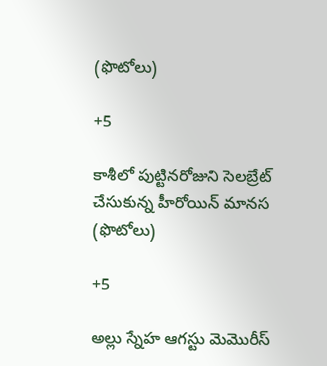(ఫొటోలు)

+5

కాశీలో పుట్టినరోజుని సెలబ్రేట్ చేసుకున్న హీరోయిన్ మానస (ఫొటోలు)

+5

అల్లు స్నేహ ఆగస్టు మెమొరీస్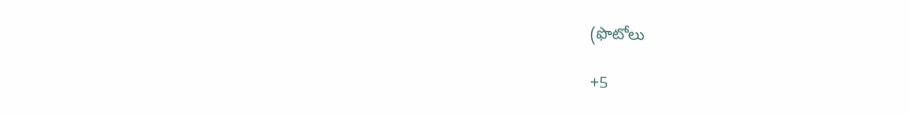(ఫొటోలు

+5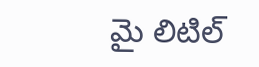మై లిటిల్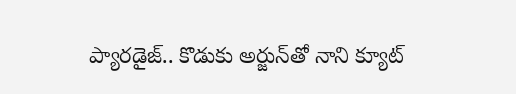ప్యారడైజ్‌.. కొడుకు అర్జున్‌తో నాని క్యూట్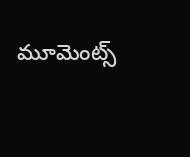మూమెంట్స్‌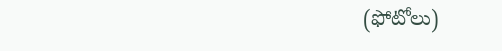(ఫోటోలు)